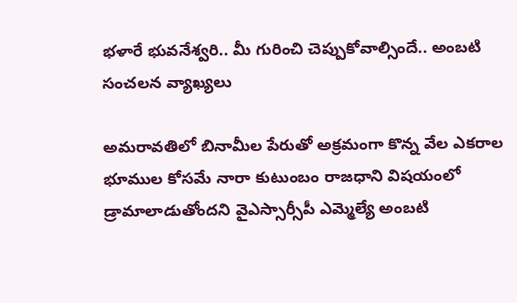భళారే భువనేశ్వరి.. మీ గురించి చెప్పుకోవాల్సిందే.. అంబటి సంచలన వ్యాఖ్యలు

అమరావతిలో బినామీల పేరుతో అక్రమంగా కొన్న వేల ఎకరాల భూముల కోసమే నారా కుటుంబం రాజధాని విషయంలో డ్రామాలాడుతోందని వైఎస్సార్సీపీ ఎమ్మెల్యే అంబటి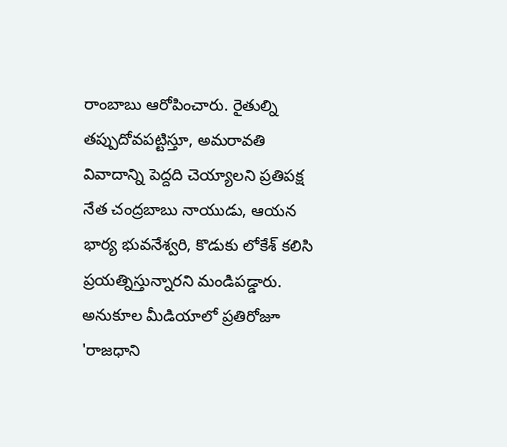రాంబాబు ఆరోపించారు. రైతుల్ని తప్పుదోవపట్టిస్తూ, అమరావతి వివాదాన్ని పెద్దది చెయ్యాలని ప్రతిపక్ష నేత చంద్రబాబు నాయుడు, ఆయన భార్య భువనేశ్వరి, కొడుకు లోకేశ్ కలిసి ప్రయత్నిస్తున్నారని మండిపడ్డారు. అనుకూల మీడియాలో ప్రతిరోజూ 'రాజధాని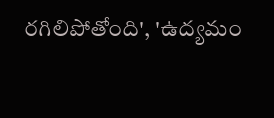రగిలిపోతోంది', 'ఉద్యమం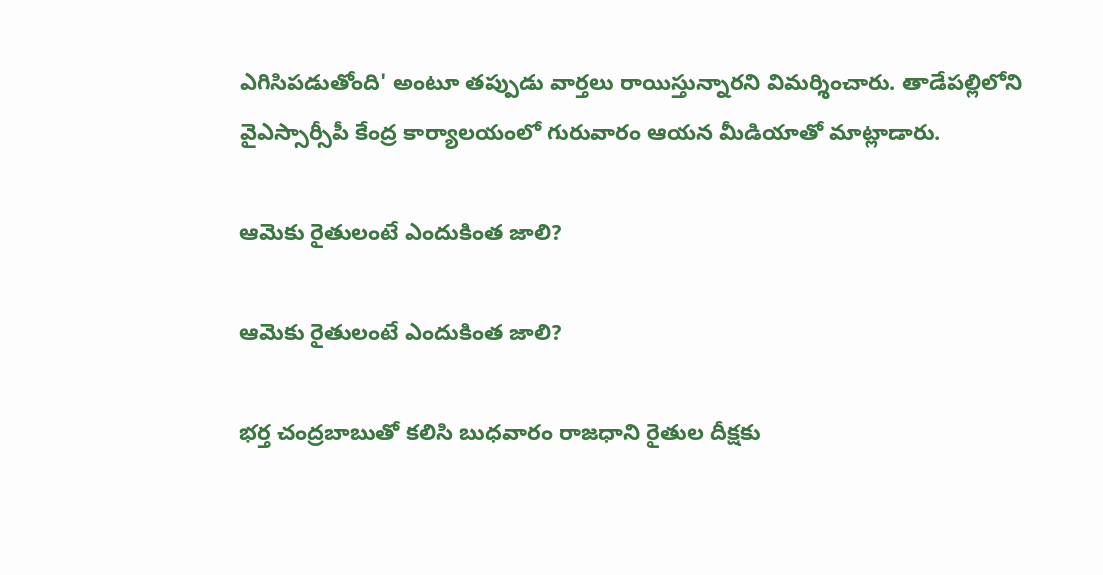ఎగిసిపడుతోంది' అంటూ తప్పుడు వార్తలు రాయిస్తున్నారని విమర్శించారు. తాడేపల్లిలోని వైఎస్సార్సీపీ కేంద్ర కార్యాలయంలో గురువారం ఆయన మీడియాతో మాట్లాడారు.

ఆమెకు రైతులంటే ఎందుకింత జాలి?

ఆమెకు రైతులంటే ఎందుకింత జాలి?

భర్త చంద్రబాబుతో కలిసి బుధవారం రాజధాని రైతుల దీక్షకు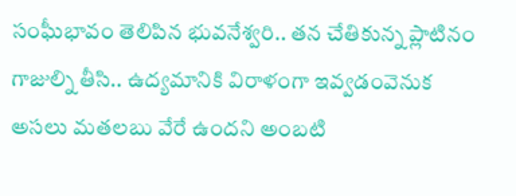సంఘీభావం తెలిపిన భువనేశ్వరి.. తన చేతికున్న ప్లాటినం గాజుల్ని తీసి.. ఉద్యమానికి విరాళంగా ఇవ్వడంవెనుక అసలు మతలబు వేరే ఉందని అంబటి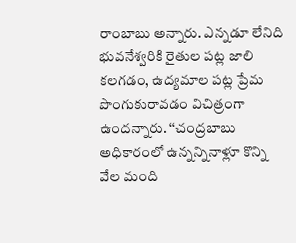రాంబాబు అన్నారు. ఎన్నడూ లేనిది భువనేశ్వరికి రైతుల పట్ల జాలి కలగడం, ఉద్యమాల పట్ల ప్రేమ పొంగుకురావడం విచిత్రంగా ఉందన్నారు. ‘‘చంద్రబాబు అధికారంలో ఉన్నన్నినాళ్లూ కొన్ని వేల మంది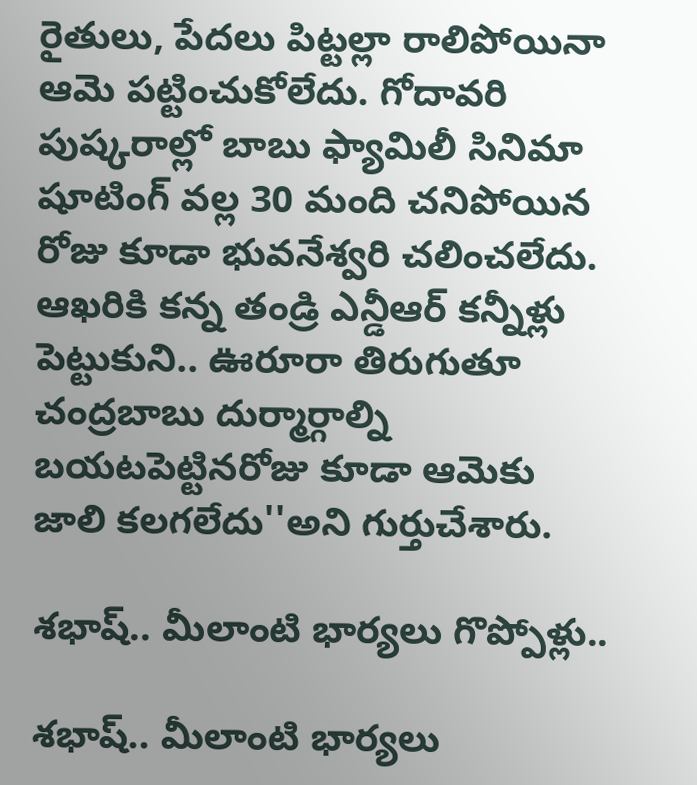రైతులు, పేదలు పిట్టల్లా రాలిపోయినా ఆమె పట్టించుకోలేదు. గోదావరి పుష్కరాల్లో బాబు ఫ్యామిలీ సినిమా షూటింగ్ వల్ల 30 మంది చనిపోయిన రోజు కూడా భువనేశ్వరి చలించలేదు. ఆఖరికి కన్న తండ్రి ఎన్డీఆర్ కన్నీళ్లు పెట్టుకుని.. ఊరూరా తిరుగుతూ చంద్రబాబు దుర్మార్గాల్ని బయటపెట్టినరోజు కూడా ఆమెకు జాలి కలగలేదు''అని గుర్తుచేశారు.

శభాష్.. మీలాంటి భార్యలు గొప్పోళ్లు..

శభాష్.. మీలాంటి భార్యలు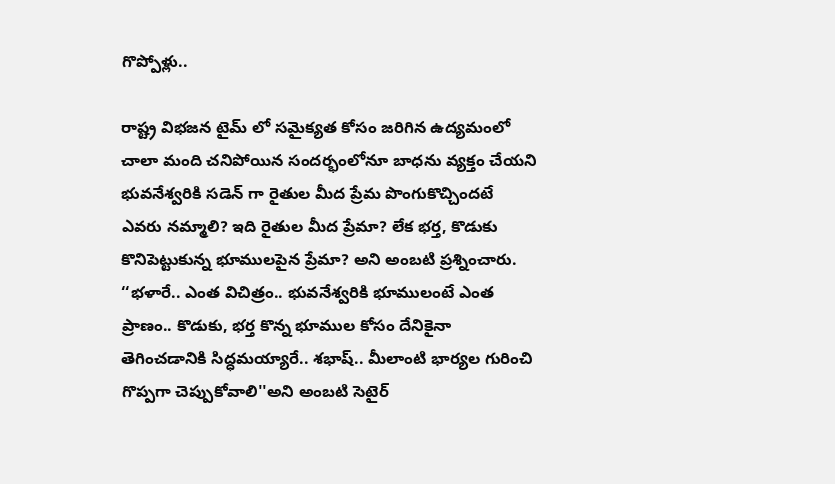గొప్పోళ్లు..

రాష్ట్ర విభజన టైమ్ లో సమైక్యత కోసం జరిగిన ఉద్యమంలో చాలా మంది చనిపోయిన సందర్భంలోనూ బాధను వ్యక్తం చేయని భువనేశ్వరికి సడెన్ గా రైతుల మీద ప్రేమ పొంగుకొచ్చిందటే ఎవరు నమ్మాలి? ఇది రైతుల మీద ప్రేమా? లేక భర్త, కొడుకు కొనిపెట్టుకున్న భూములపైన ప్రేమా? అని అంబటి ప్రశ్నించారు. ‘‘భళారే.. ఎంత విచిత్రం.. భువనేశ్వరికి భూములంటే ఎంత ప్రాణం.. కొడుకు, భర్త కొన్న భూముల కోసం దేనికైనా తెగించడానికి సిద్ధమయ్యారే.. శభాష్.. మీలాంటి భార్యల గురించి గొప్పగా చెప్పుకోవాలి''అని అంబటి సెటైర్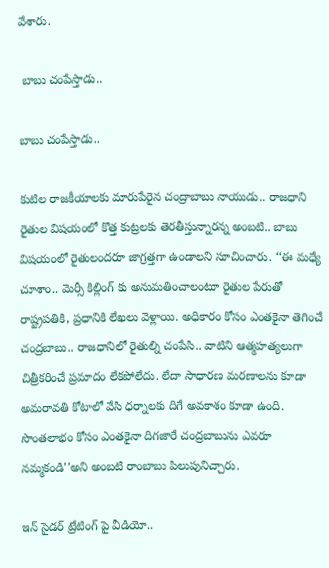వేశారు.

 బాబు చంపేస్తాడు..

బాబు చంపేస్తాడు..

కుటిల రాజకీయాలకు మారుపేరైన చంద్రాబాబు నాయుడు.. రాజధాని రైతుల విషయంలో కొత్త కుట్రలకు తెరతీస్తున్నారన్న అంబటి.. బాబు విషయంలో రైతులందరూ జాగ్రత్తగా ఉండాలని సూచించారు. ‘‘ఈ మధ్యే చూశాం.. మెర్సీ కిల్లింగ్ కు అనుమతించాలంటూ రైతుల పేరుతో రాష్ట్రపతికి, ప్రధానికి లేఖలు వెళ్లాయి. అధికారం కోసం ఎంతకైనా తెగించే చంద్రబాబు.. రాజధానిలో రైతుల్ని చంపేసి.. వాటిని ఆత్మహత్యలుగా చిత్రీకరించే ప్రమాదం లేకపోలేదు. లేదా సాధారణ మరణాలను కూడా అమరావతి కోటాలో వేసి ధర్నాలకు దిగే అవకాశం కూడా ఉంది. సొంతలాభం కోసం ఎంతకైనా దిగజారే చంద్రబాబును ఎవరూ నమ్మకండి''అని అంబటి రాంబాబు పిలుపునిచ్చారు.

ఇన్ సైడర్ ట్రేటింగ్ పై వీడియో..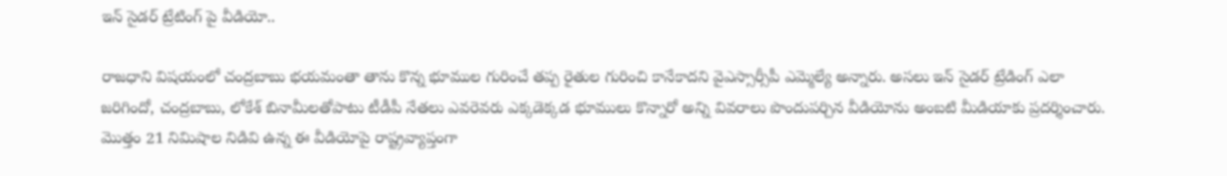ఇన్ సైడర్ ట్రేటింగ్ పై వీడియో..

రాజధాని విషయంలో చంద్రబాబు భయమంతా తాను కొన్న భూముల గురించే తప్ప రైతుల గురించి కానేకాదని వైఎస్సార్సీపీ ఎమ్మెల్యే అన్నారు. అసలు ఇన్ సైడర్ ట్రేడింగ్ ఎలా జరిగిందో, చంద్రబాబు, లోకేశ్ బినామీలతోపాటు టీడీపీ నేతలు ఎవరెవరు ఎక్కడెక్కడ భూములు కొన్నారో అన్ని వివరాలు పొందుపర్చిన వీడియోను అంబటి మీడియాకు ప్రదర్శించారు. మొత్తం 21 నిమిషాల నిడివి ఉన్న ఈ వీడియోపై రాష్ట్రవ్యాప్తంగా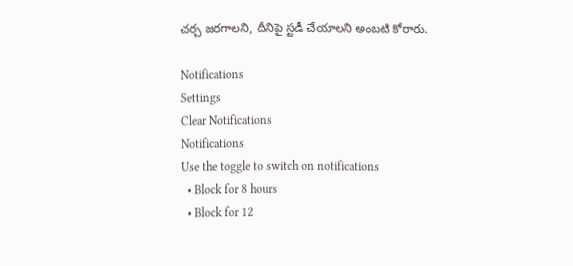చర్చ జరగాలని, దీనిపై స్టడీ చేయాలని అంబటి కోరారు.

Notifications
Settings
Clear Notifications
Notifications
Use the toggle to switch on notifications
  • Block for 8 hours
  • Block for 12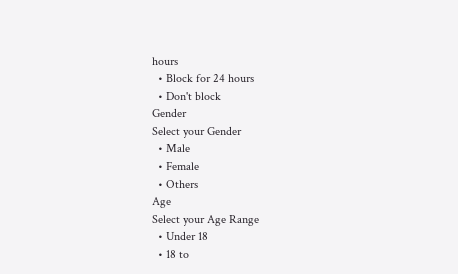hours
  • Block for 24 hours
  • Don't block
Gender
Select your Gender
  • Male
  • Female
  • Others
Age
Select your Age Range
  • Under 18
  • 18 to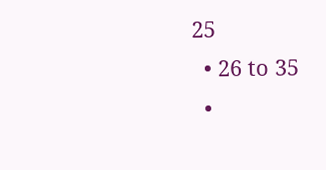25
  • 26 to 35
  •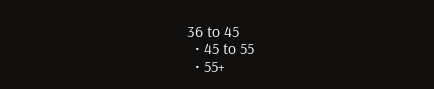36 to 45
  • 45 to 55
  • 55+